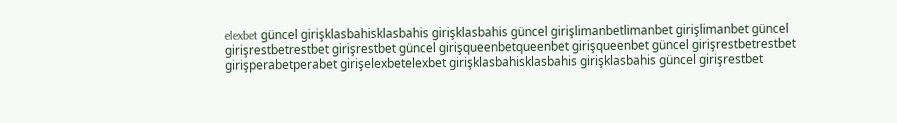elexbet güncel girişklasbahisklasbahis girişklasbahis güncel girişlimanbetlimanbet girişlimanbet güncel girişrestbetrestbet girişrestbet güncel girişqueenbetqueenbet girişqueenbet güncel girişrestbetrestbet girişperabetperabet girişelexbetelexbet girişklasbahisklasbahis girişklasbahis güncel girişrestbet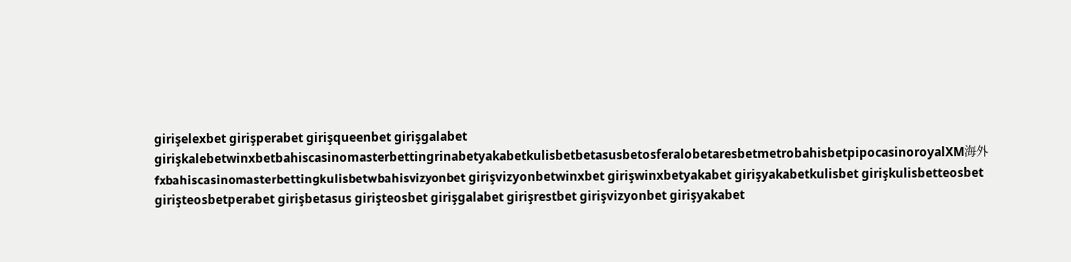girişelexbet girişperabet girişqueenbet girişgalabet girişkalebetwinxbetbahiscasinomasterbettingrinabetyakabetkulisbetbetasusbetosferalobetaresbetmetrobahisbetpipocasinoroyalXM海外fxbahiscasinomasterbettingkulisbetwbahisvizyonbet girişvizyonbetwinxbet girişwinxbetyakabet girişyakabetkulisbet girişkulisbetteosbet girişteosbetperabet girişbetasus girişteosbet girişgalabet girişrestbet girişvizyonbet girişyakabet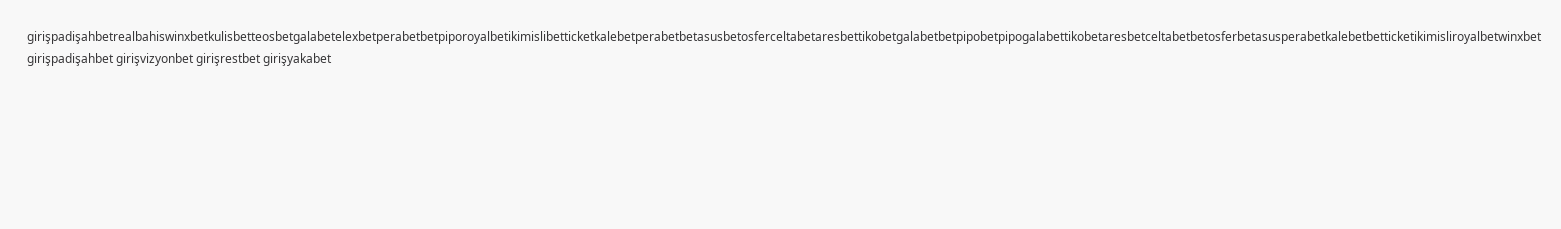girişpadişahbetrealbahiswinxbetkulisbetteosbetgalabetelexbetperabetbetpiporoyalbetikimislibetticketkalebetperabetbetasusbetosferceltabetaresbettikobetgalabetbetpipobetpipogalabettikobetaresbetceltabetbetosferbetasusperabetkalebetbetticketikimisliroyalbetwinxbet girişpadişahbet girişvizyonbet girişrestbet girişyakabet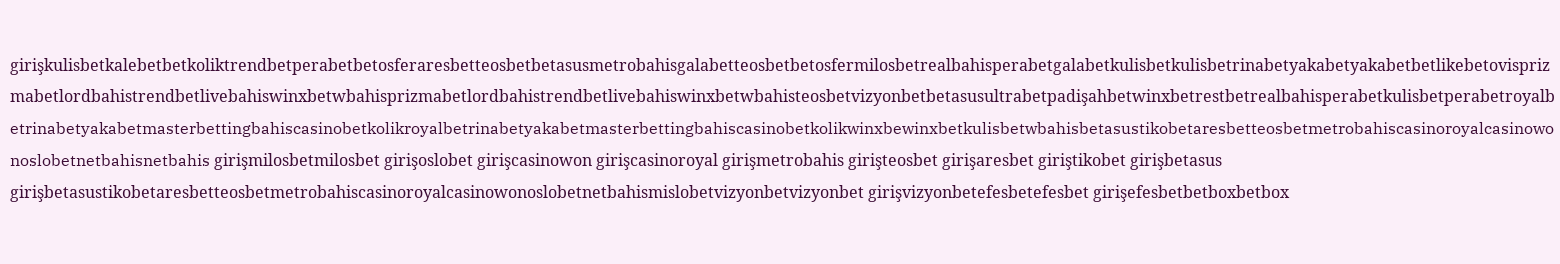girişkulisbetkalebetbetkoliktrendbetperabetbetosferaresbetteosbetbetasusmetrobahisgalabetteosbetbetosfermilosbetrealbahisperabetgalabetkulisbetkulisbetrinabetyakabetyakabetbetlikebetovisprizmabetlordbahistrendbetlivebahiswinxbetwbahisprizmabetlordbahistrendbetlivebahiswinxbetwbahisteosbetvizyonbetbetasusultrabetpadişahbetwinxbetrestbetrealbahisperabetkulisbetperabetroyalbetrinabetyakabetmasterbettingbahiscasinobetkolikroyalbetrinabetyakabetmasterbettingbahiscasinobetkolikwinxbewinxbetkulisbetwbahisbetasustikobetaresbetteosbetmetrobahiscasinoroyalcasinowonoslobetnetbahisnetbahis girişmilosbetmilosbet girişoslobet girişcasinowon girişcasinoroyal girişmetrobahis girişteosbet girişaresbet giriştikobet girişbetasus girişbetasustikobetaresbetteosbetmetrobahiscasinoroyalcasinowonoslobetnetbahismislobetvizyonbetvizyonbet girişvizyonbetefesbetefesbet girişefesbetbetboxbetbox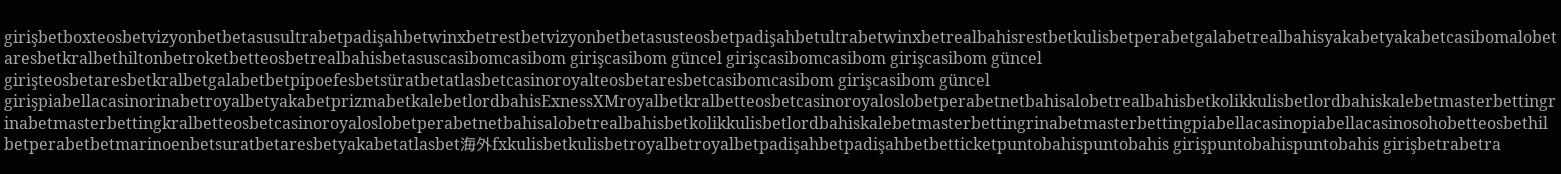girişbetboxteosbetvizyonbetbetasusultrabetpadişahbetwinxbetrestbetvizyonbetbetasusteosbetpadişahbetultrabetwinxbetrealbahisrestbetkulisbetperabetgalabetrealbahisyakabetyakabetcasibomalobetaresbetkralbethiltonbetroketbetteosbetrealbahisbetasuscasibomcasibom girişcasibom güncel girişcasibomcasibom girişcasibom güncel girişteosbetaresbetkralbetgalabetbetpipoefesbetsüratbetatlasbetcasinoroyalteosbetaresbetcasibomcasibom girişcasibom güncel girişpiabellacasinorinabetroyalbetyakabetprizmabetkalebetlordbahisExnessXMroyalbetkralbetteosbetcasinoroyaloslobetperabetnetbahisalobetrealbahisbetkolikkulisbetlordbahiskalebetmasterbettingrinabetmasterbettingkralbetteosbetcasinoroyaloslobetperabetnetbahisalobetrealbahisbetkolikkulisbetlordbahiskalebetmasterbettingrinabetmasterbettingpiabellacasinopiabellacasinosohobetteosbethilbetperabetbetmarinoenbetsuratbetaresbetyakabetatlasbet海外fxkulisbetkulisbetroyalbetroyalbetpadişahbetpadişahbetbetticketpuntobahispuntobahis girişpuntobahispuntobahis girişbetrabetra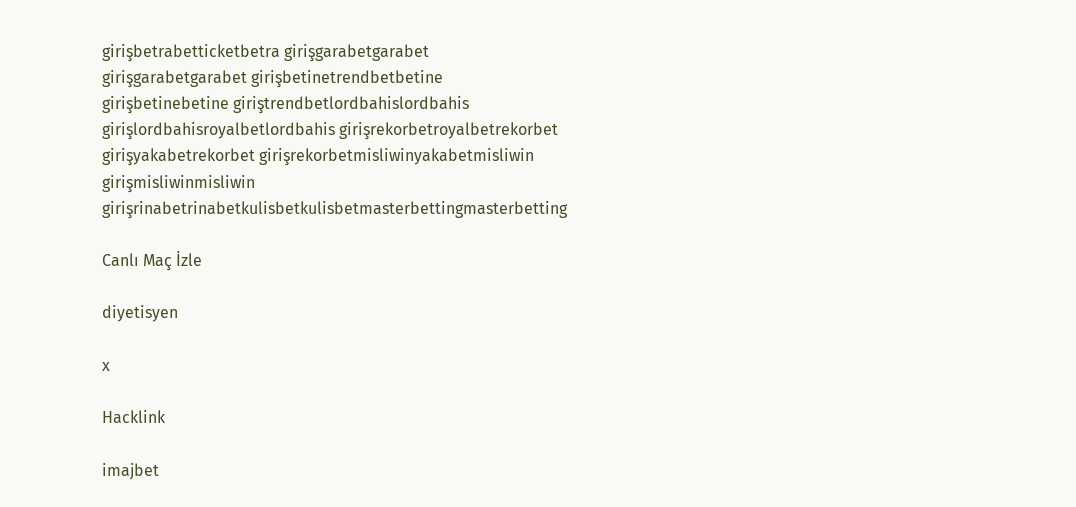girişbetrabetticketbetra girişgarabetgarabet girişgarabetgarabet girişbetinetrendbetbetine girişbetinebetine giriştrendbetlordbahislordbahis girişlordbahisroyalbetlordbahis girişrekorbetroyalbetrekorbet girişyakabetrekorbet girişrekorbetmisliwinyakabetmisliwin girişmisliwinmisliwin girişrinabetrinabetkulisbetkulisbetmasterbettingmasterbetting

Canlı Maç İzle

diyetisyen

x

Hacklink

imajbet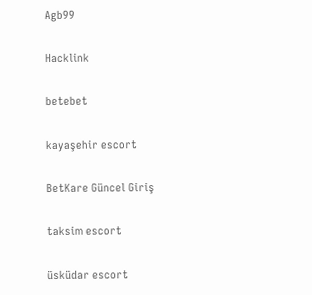Agb99

Hacklink

betebet

kayaşehir escort

BetKare Güncel Giriş

taksim escort

üsküdar escort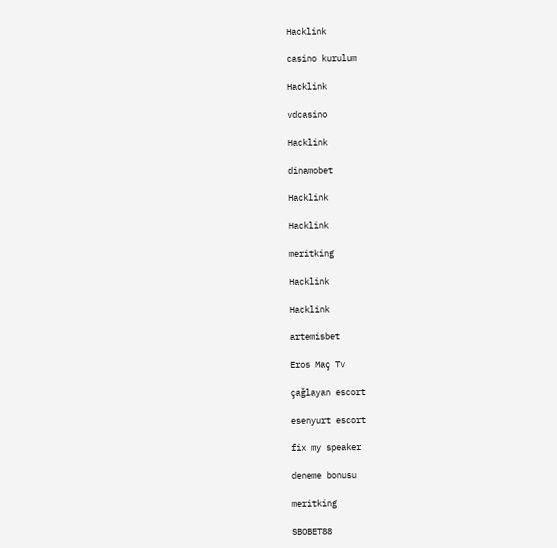Hacklink

casino kurulum

Hacklink

vdcasino

Hacklink

dinamobet

Hacklink

Hacklink

meritking

Hacklink

Hacklink

artemisbet

Eros Maç Tv

çağlayan escort

esenyurt escort

fix my speaker

deneme bonusu

meritking

SBOBET88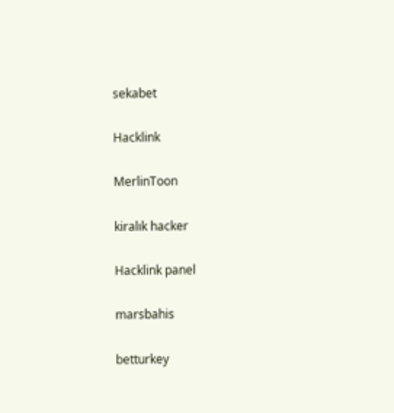sekabet

Hacklink

MerlinToon

kiralık hacker

Hacklink panel

marsbahis

betturkey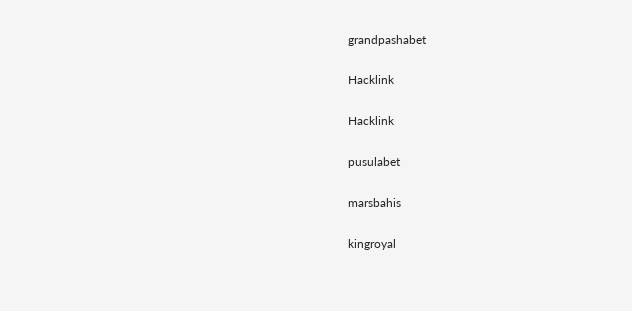grandpashabet

Hacklink

Hacklink

pusulabet

marsbahis

kingroyal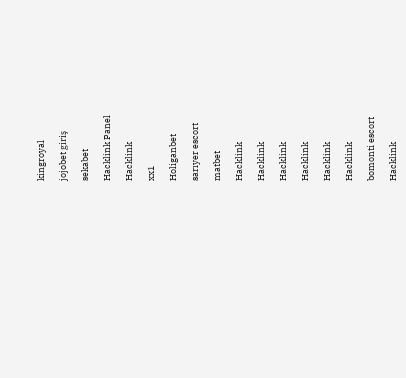kingroyal

jojobet giriş

sekabet

Hacklink Panel

Hacklink

xx1

Holiganbet

sarıyer escort

matbet

Hacklink

Hacklink

Hacklink

Hacklink

Hacklink

Hacklink

bomonti escort

Hacklink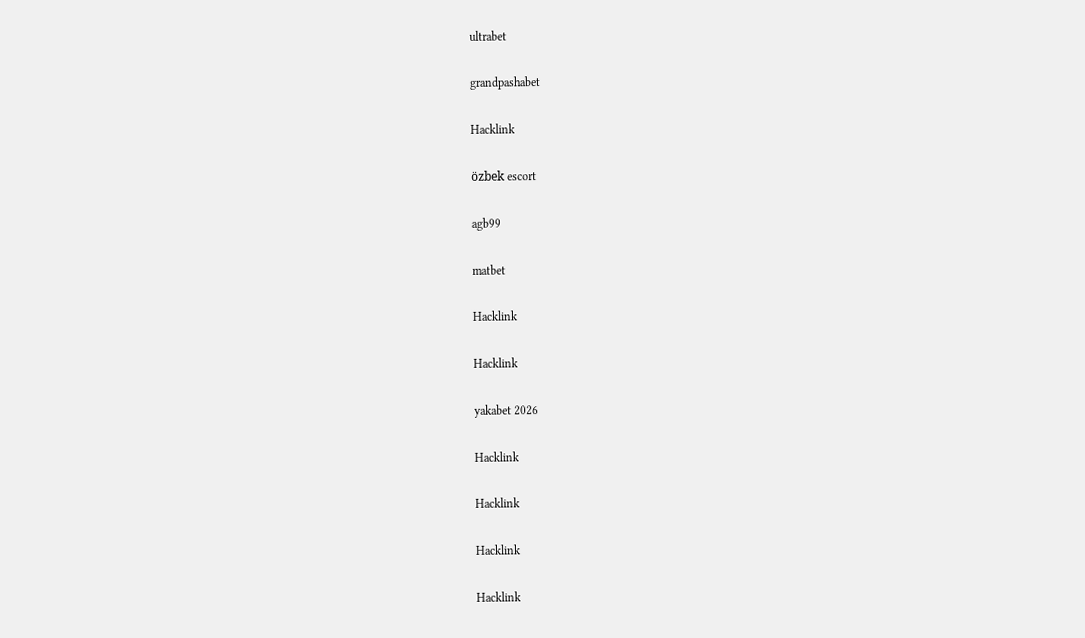ultrabet

grandpashabet

Hacklink

özbek escort

agb99

matbet

Hacklink

Hacklink

yakabet 2026

Hacklink

Hacklink

Hacklink

Hacklink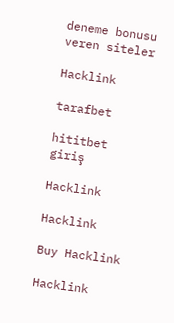deneme bonusu veren siteler

Hacklink

tarafbet

hititbet giriş

Hacklink

Hacklink

Buy Hacklink

Hacklink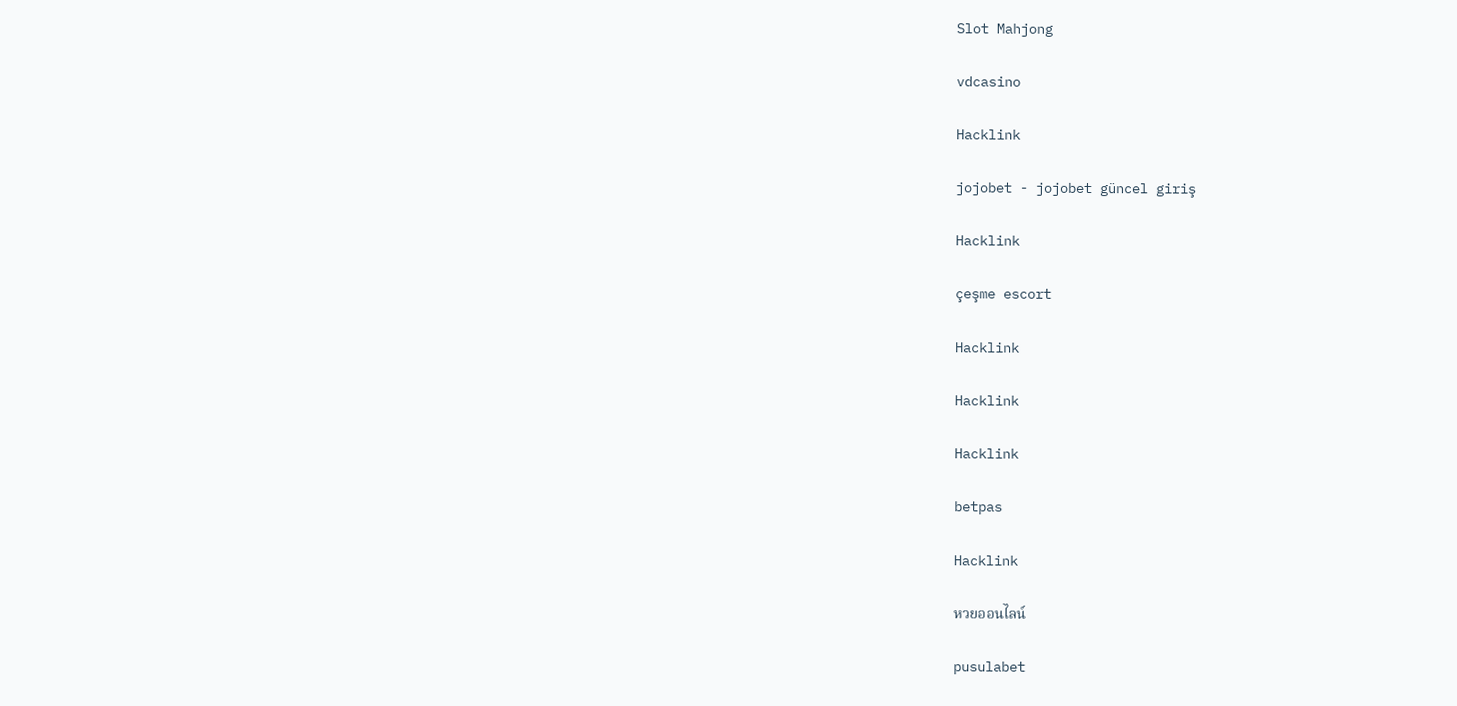Slot Mahjong

vdcasino

Hacklink

jojobet - jojobet güncel giriş

Hacklink

çeşme escort

Hacklink

Hacklink

Hacklink

betpas

Hacklink

หวยออนไลน์

pusulabet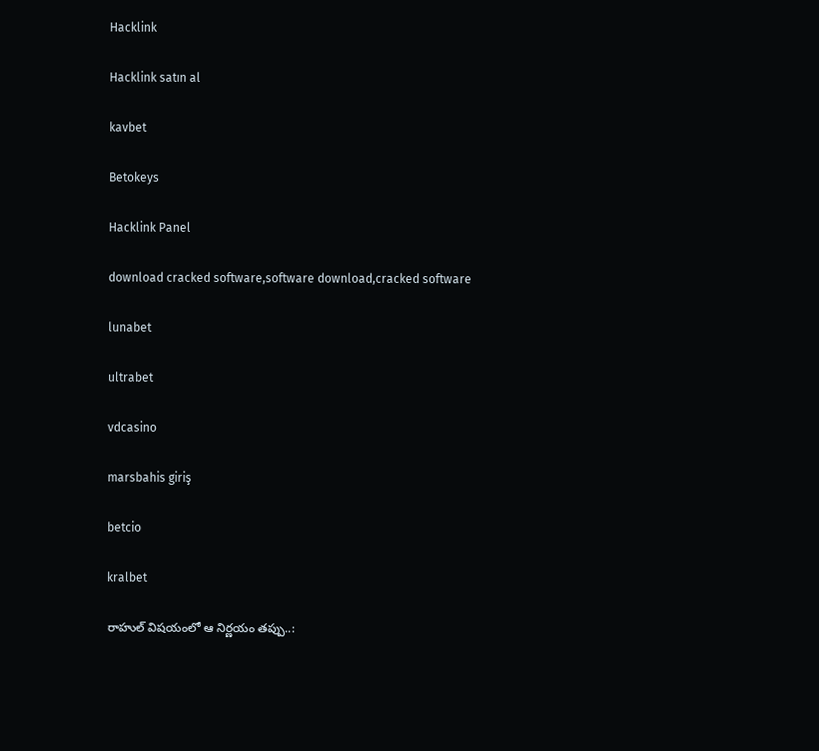Hacklink

Hacklink satın al

kavbet

Betokeys

Hacklink Panel

download cracked software,software download,cracked software

lunabet

ultrabet

vdcasino

marsbahis giriş

betcio

kralbet

రాహుల్ విషయంలో ఆ నిర్ణయం తప్పు..: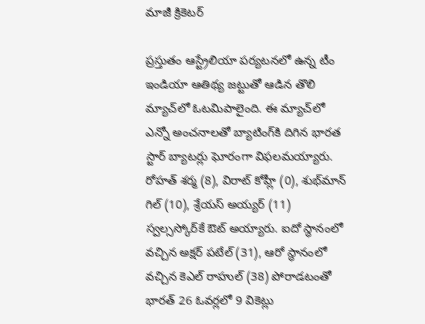మాజీ క్రికెటర్

ప్రస్తుతం ఆస్ట్రేలియా పర్యటనలో ఉన్న టీం ఇండియా ఆతిథ్య జట్టుతో ఆడిన తొలి మ్యాచ్‌లో ఓటమిపాలైంది. ఈ మ్యాచ్‌లో ఎన్నో అంచనాలతో బ్యాటింగ్‌కి దిగిన భారత స్టార్ బ్యాటర్లు ఘోరంగా విఫలమయ్యారు. రోహత్ శర్మ (8), విరాట్ కోహ్లీ (0), శుభ్‌మాన్ గిల్ (10), శ్రేయస్ అయ్యర్ (11) స్వల్సస్కోర్‌కే ఔట్ అయ్యారు. ఐదో స్థానంలో వచ్చిన అక్షర్ పటేల్ (31), ఆరో స్థానంలో వచ్చిన కెఎల్ రాహుల్ (38) పోరాడటంతో భారత్ 26 ఓవర్లలో 9 వికెట్లు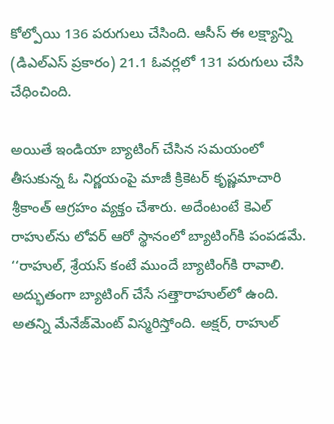కోల్పోయి 136 పరుగులు చేసింది. ఆసీస్ ఈ లక్ష్యాన్ని (డిఎల్ఎస్ ప్రకారం) 21.1 ఓవర్లలో 131 పరుగులు చేసి చేధించింది.

అయితే ఇండియా బ్యాటింగ్ చేసిన సమయంలో తీసుకున్న ఓ నిర్ణయంపై మాజీ క్రికెటర్ కృష్ణమాచారి శ్రీకాంత్ ఆగ్రహం వ్యక్తం చేశారు. అదేంటంటే కెఎల్ రాహుల్‌ను లోవర్ ఆరో స్థానంలో బ్యాటింగ్‌కి పంపడమే. ‘‘రాహుల్, శ్రేయస్ కంటే ముందే బ్యాటింగ్‌కి రావాలి. అద్భుతంగా బ్యాటింగ్ చేసే సత్తారాహుల్‌లో ఉంది. అతన్ని మేనేజ్‌మెంట్ విస్మరిస్తోంది. అక్షర్, రాహుల్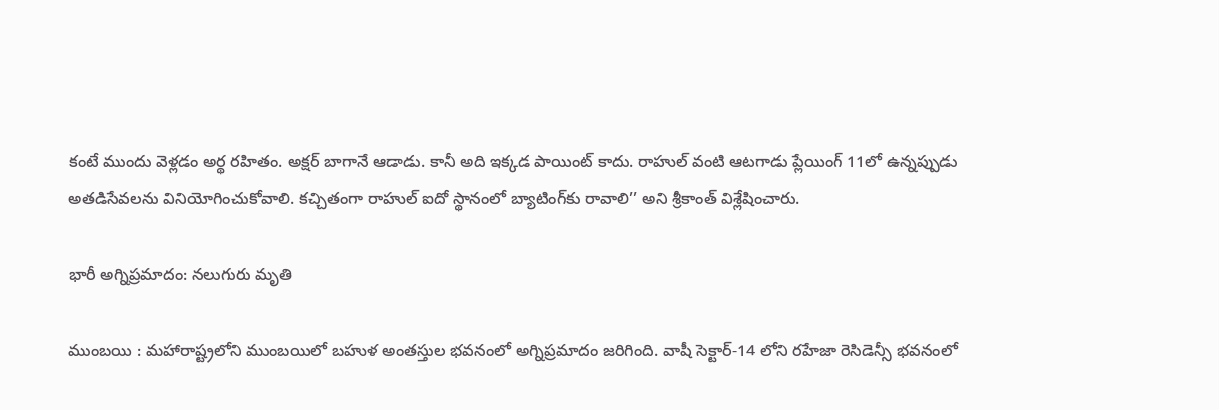కంటే ముందు వెళ్లడం అర్థ రహితం. అక్షర్ బాగానే ఆడాడు. కానీ అది ఇక్కడ పాయింట్ కాదు. రాహుల్ వంటి ఆటగాడు ప్లేయింగ్ 11లో ఉన్నప్పుడు అతడిసేవలను వినియోగించుకోవాలి. కచ్చితంగా రాహుల్ ఐదో స్థానంలో బ్యాటింగ్‌కు రావాలి’’ అని శ్రీకాంత్ విశ్లేషించారు.

భారీ అగ్నిప్రమాదం: నలుగురు మృతి

ముంబయి : మహారాష్ట్రలోని ముంబయిలో బహుళ అంతస్తుల భవనంలో అగ్నిప్రమాదం జరిగింది. వాషీ సెక్టార్-14 లోని రహేజా రెసిడెన్సీ భవనంలో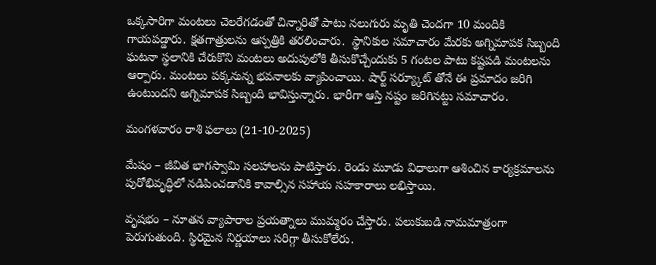ఒక్కసారిగా మంటలు చెలరేగడంతో చిన్నారితో పాటు నలుగురు మృతి చెందగా 10 మందికి గాయపడ్డారు. క్షతగాత్రులను ఆస్పత్రికి తరలించారు.  స్థానికుల సమాచారం మేరకు అగ్నిమాపక సిబ్బంది ఘటనా స్థలానికి చేరుకొని మంటలు అదుపులోకి తీసుకొచ్చేందుకు 5 గంటల పాటు కష్టపడి మంటలను ఆర్పారు. మంటలు పక్కనున్న భవనాలకు వ్యాపించాయి. షార్ట్ సర్య్కూట్ తోనే ఈ ప్రమాదం జరిగి ఉంటుందని అగ్నిమాపక సిబ్బంది భావిస్తున్నారు. భారీగా ఆస్తి నష్టం జరిగినట్టు సమాచారం.

మంగళవారం రాశి ఫలాలు (21-10-2025)

మేషం – జీవిత భాగస్వామి సలహాలను పాటిస్తారు. రెండు మూడు విధాలుగా ఆశించిన కార్యక్రమాలను పురోభివృద్ధిలో నడిపించడానికి కావాల్సిన సహాయ సహకారాలు లభిస్తాయి.

వృషభం – నూతన వ్యాపారాల ప్రయత్నాలు ముమ్మరం చేస్తారు. పలుకుబడి నామమాత్రంగా పెరుగుతుంది. స్థిరమైన నిర్ణయాలు సరిగ్గా తీసుకోలేరు.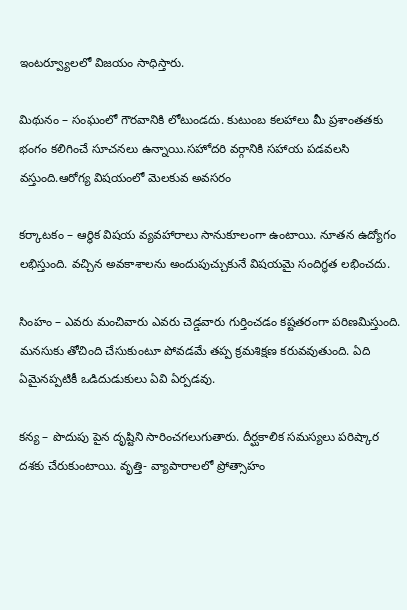ఇంటర్వ్యూలలో విజయం సాధిస్తారు.

మిథునం – సంఘంలో గౌరవానికి లోటుండదు. కుటుంబ కలహాలు మీ ప్రశాంతతకు భంగం కలిగించే సూచనలు ఉన్నాయి.సహోదరి వర్గానికి సహాయ పడవలసి వస్తుంది.ఆరోగ్య విషయంలో మెలకువ అవసరం

కర్కాటకం – ఆర్థిక విషయ వ్యవహారాలు సానుకూలంగా ఉంటాయి. నూతన ఉద్యోగం లభిస్తుంది. వచ్చిన అవకాశాలను అందుపుచ్చుకునే విషయమై సందిగ్ధత లభించదు.

సింహం – ఎవరు మంచివారు ఎవరు చెడ్డవారు గుర్తించడం కష్టతరంగా పరిణమిస్తుంది. మనసుకు తోచింది చేసుకుంటూ పోవడమే తప్ప క్రమశిక్షణ కరువవుతుంది. ఏది ఏమైనప్పటికీ ఒడిదుడుకులు ఏవి ఏర్పడవు.

కన్య – పొదుపు పైన దృష్టిని సారించగలుగుతారు. దీర్ఘకాలిక సమస్యలు పరిష్కార దశకు చేరుకుంటాయి. వృత్తి- వ్యాపారాలలో ప్రోత్సాహం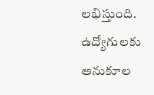లభిస్తుంది. ఉద్యోగులకు అనుకూల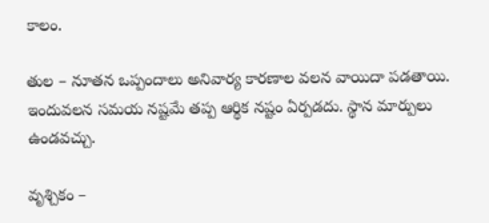కాలం.

తుల – నూతన ఒప్పందాలు అనివార్య కారణాల వలన వాయిదా పడతాయి. ఇందువలన సమయ నష్టమే తప్ప ఆర్థిక నష్టం ఏర్పడదు. స్థాన మార్పులు ఉండవచ్చు.

వృశ్చికం –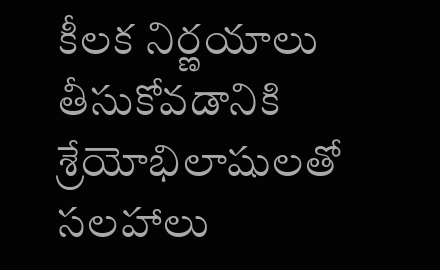కీలక నిర్ణయాలు తీసుకోవడానికి శ్రేయోభిలాషులతో సలహాలు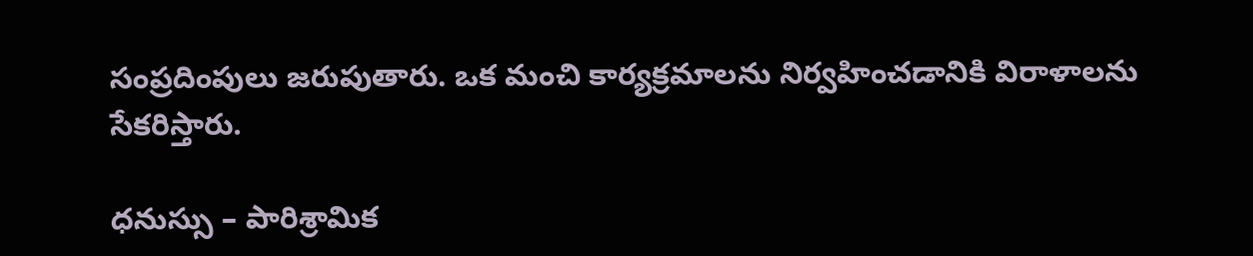సంప్రదింపులు జరుపుతారు. ఒక మంచి కార్యక్రమాలను నిర్వహించడానికి విరాళాలను సేకరిస్తారు.

ధనుస్సు – పారిశ్రామిక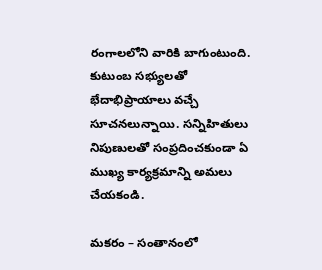రంగాలలోని వారికి బాగుంటుంది. కుటుంబ సభ్యులతో భేదాభిప్రాయాలు వచ్చే సూచనలున్నాయి. సన్నిహితులు నిపుణులతో సంప్రదించకుండా ఏ ముఖ్య కార్యక్రమాన్ని అమలు చేయకండి.

మకరం – సంతానంలో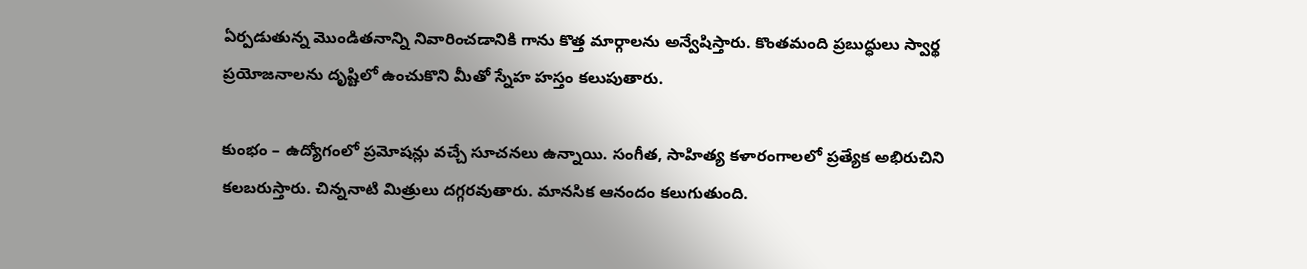ఏర్పడుతున్న మొండితనాన్ని నివారించడానికి గాను కొత్త మార్గాలను అన్వేషిస్తారు. కొంతమంది ప్రబుద్ధులు స్వార్థ ప్రయోజనాలను దృష్టిలో ఉంచుకొని మీతో స్నేహ హస్తం కలుపుతారు.

కుంభం – ఉద్యోగంలో ప్రమోషన్లు వచ్చే సూచనలు ఉన్నాయి. సంగీత, సాహిత్య కళారంగాలలో ప్రత్యేక అభిరుచిని కలబరుస్తారు. చిన్ననాటి మిత్రులు దగ్గరవుతారు. మానసిక ఆనందం కలుగుతుంది.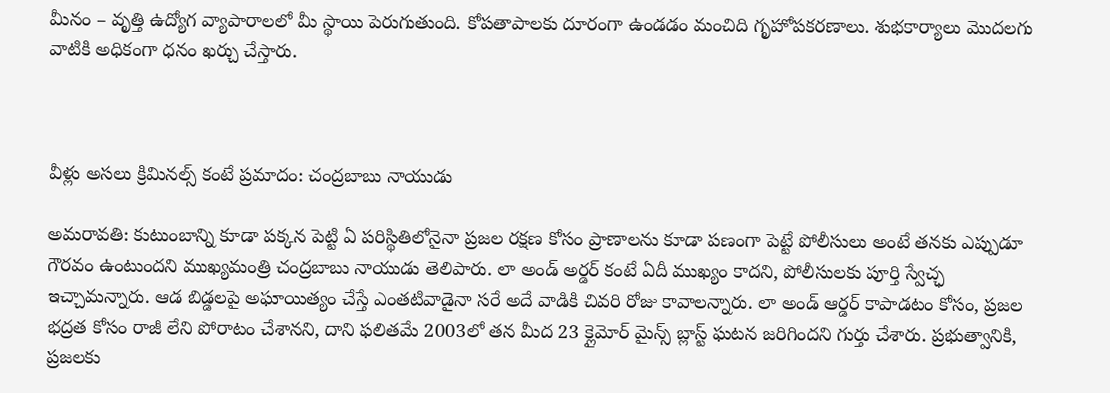మీనం – వృత్తి ఉద్యోగ వ్యాపారాలలో మీ స్థాయి పెరుగుతుంది. కోపతాపాలకు దూరంగా ఉండడం మంచిది గృహోపకరణాలు. శుభకార్యాలు మొదలగు వాటికి అధికంగా ధనం ఖర్చు చేస్తారు.



వీళ్లు అసలు క్రిమినల్స్ కంటే ప్రమాదం: చంద్రబాబు నాయుడు

అమరావతి: కుటుంబాన్ని కూడా పక్కన పెట్టి ఏ పరిస్థితిలోనైనా ప్రజల రక్షణ కోసం ప్రాణాలను కూడా పణంగా పెట్టే పోలీసులు అంటే తనకు ఎప్పుడూ గౌరవం ఉంటుందని ముఖ్యమంత్రి చంద్రబాబు నాయుడు తెలిపారు. లా అండ్ అర్డర్ కంటే ఏదీ ముఖ్యం కాదని, పోలీసులకు పూర్తి స్వేచ్ఛ ఇచ్చామన్నారు. ఆడ బిడ్డలపై అఘాయిత్యం చేస్తే ఎంతటివాడైనా సరే అదే వాడికి చివరి రోజు కావాలన్నారు. లా అండ్ ఆర్డర్ కాపాడటం కోసం, ప్రజల భద్రత కోసం రాజీ లేని పోరాటం చేశానని, దాని ఫలితమే 2003లో తన మీద 23 క్లైమోర్ మైన్స్ బ్లాస్ట్ ఘటన జరిగిందని గుర్తు చేశారు. ప్రభుత్వానికి, ప్రజలకు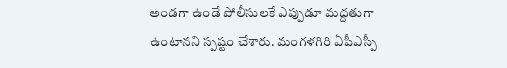అండగా ఉండే పోలీసులకే ఎప్పుడూ మద్దతుగా ఉంటానని స్పష్టం చేశారు. మంగళగిరి ఏపీఎస్పీ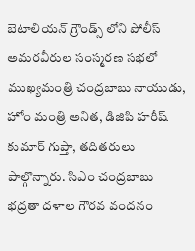బెటాలియన్ గ్రౌండ్స్ లోని పోలీస్ అమరవీరుల సంస్మరణ సభలో ముఖ్యమంత్రి చంద్రబాబు నాయుడు, హోం మంత్రి అనిత, డిజిపి హరీష్ కుమార్ గుప్తా, తదితరులు పాల్గొన్నారు. సిఎం చంద్రబాబు భద్రతా దళాల గౌరవ వందనం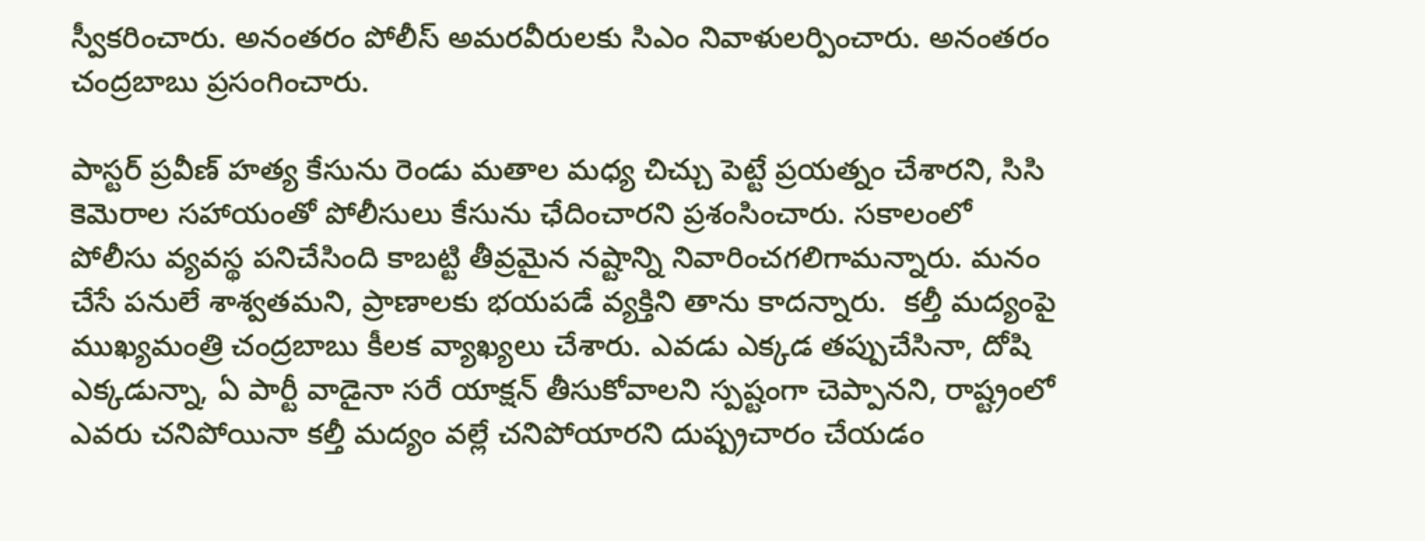స్వీకరించారు. అనంతరం పోలీస్ అమరవీరులకు సిఎం నివాళులర్పించారు. అనంతరం చంద్రబాబు ప్రసంగించారు.

పాస్టర్ ప్రవీణ్ హత్య కేసును రెండు మతాల మధ్య చిచ్చు పెట్టే ప్రయత్నం చేశారని, సిసి కెమెరాల సహాయంతో పోలీసులు కేసును ఛేదించారని ప్రశంసించారు. సకాలంలో పోలీసు వ్యవస్థ పనిచేసింది కాబట్టి తీవ్రమైన నష్టాన్ని నివారించగలిగామన్నారు. మనం చేసే పనులే శాశ్వతమని, ప్రాణాలకు భయపడే వ్యక్తిని తాను కాదన్నారు.  కల్తీ మద్యంపై ముఖ్యమంత్రి చంద్రబాబు కీలక వ్యాఖ్యలు చేశారు. ఎవడు ఎక్కడ తప్పుచేసినా, దోషి ఎక్కడున్నా, ఏ పార్టీ వాడైనా సరే యాక్షన్ తీసుకోవాలని స్పష్టంగా చెప్పానని, రాష్ట్రంలో ఎవరు చనిపోయినా కల్తీ మద్యం వల్లే చనిపోయారని దుష్ప్రచారం చేయడం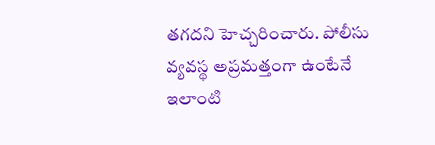తగదని హెచ్చరించారు. పోలీసు వ్యవస్థ అప్రమత్తంగా ఉంటేనే ఇలాంటి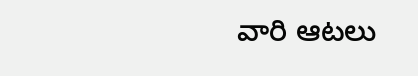వారి ఆటలు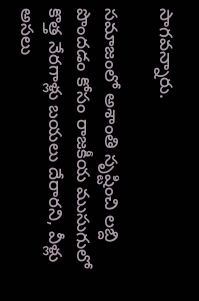సాగవన్నారు.

సమాజంలో అశాంతి సృష్టించి లబ్ది పొందడం కోసం రాజకీయ ముసుగులో కొత్త నేరగాళ్లు బయలు దేరారని, వీళ్లు అసలు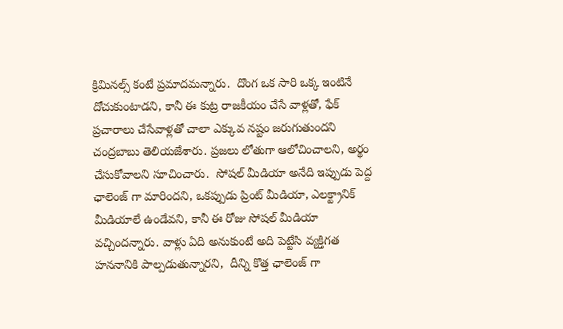క్రిమినల్స్ కంటే ప్రమాదమన్నారు.  దొంగ ఒక సారి ఒక్క ఇంటినే దోచుకుంటాడని, కానీ ఈ కుట్ర రాజకీయం చేసే వాళ్లతో, ఫేక్ ప్రచారాలు చేసేవాళ్లతో చాలా ఎక్కువ నష్టం జరుగుతుందని చంద్రబాబు తెలియజేశారు. ప్రజలు లోతుగా ఆలోచించాలని, అర్థం చేసుకోవాలని సూచించారు.  సోషల్ మీడియా అనేది ఇప్పుడు పెద్ద ఛాలెంజ్ గా మారిందని, ఒకప్పుడు ప్రింట్ మీడియా, ఎలక్ట్రానిక్ మీడియాలే ఉండేవని, కానీ ఈ రోజు సోషల్ మీడియా వచ్చిందన్నారు. వాళ్లు ఏది అనుకుంటే అది పెట్టేసి వ్యక్తిగత హననానికి పాల్పడుతున్నారని,  దీన్ని కొత్త ఛాలెంజ్ గా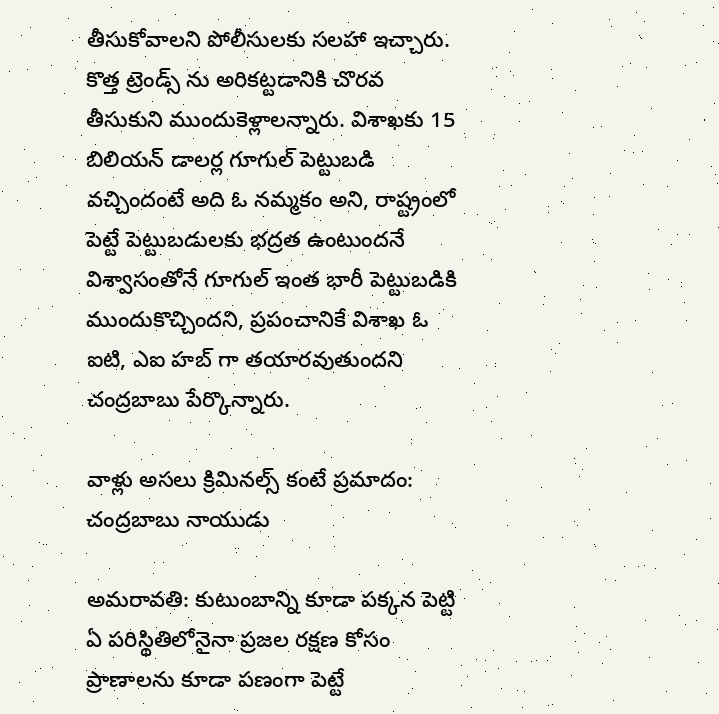తీసుకోవాలని పోలీసులకు సలహా ఇచ్చారు.  కొత్త ట్రెండ్స్ ను అరికట్టడానికి చొరవ తీసుకుని ముందుకెళ్లాలన్నారు. విశాఖకు 15 బిలియన్ డాలర్ల గూగుల్ పెట్టుబడి వచ్చిందంటే అది ఓ నమ్మకం అని, రాష్ట్రంలో పెట్టే పెట్టుబడులకు భద్రత ఉంటుందనే విశ్వాసంతోనే గూగుల్ ఇంత భారీ పెట్టుబడికి ముందుకొచ్చిందని, ప్రపంచానికే విశాఖ ఓ ఐటి, ఎఐ హబ్ గా తయారవుతుందని చంద్రబాబు పేర్కొన్నారు.

వాళ్లు అసలు క్రిమినల్స్ కంటే ప్రమాదం: చంద్రబాబు నాయుడు

అమరావతి: కుటుంబాన్ని కూడా పక్కన పెట్టి ఏ పరిస్థితిలోనైనా ప్రజల రక్షణ కోసం ప్రాణాలను కూడా పణంగా పెట్టే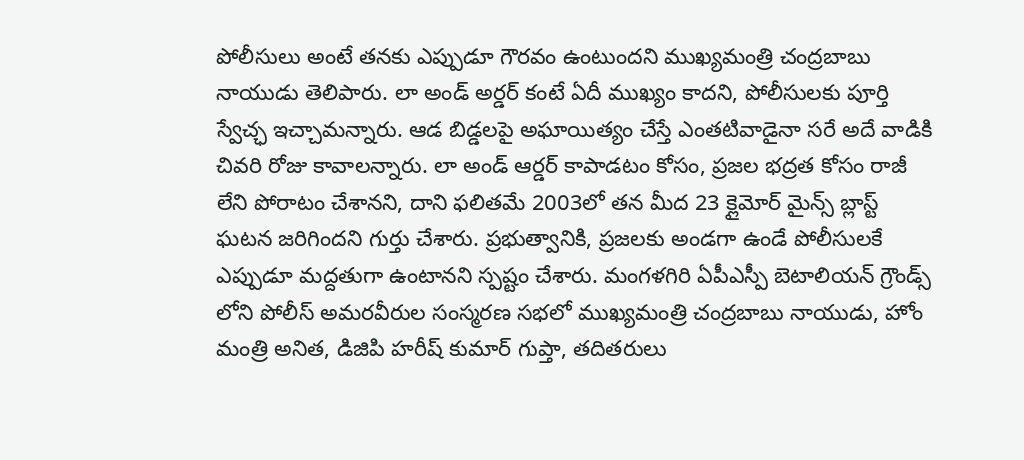పోలీసులు అంటే తనకు ఎప్పుడూ గౌరవం ఉంటుందని ముఖ్యమంత్రి చంద్రబాబు నాయుడు తెలిపారు. లా అండ్ అర్డర్ కంటే ఏదీ ముఖ్యం కాదని, పోలీసులకు పూర్తి స్వేచ్ఛ ఇచ్చామన్నారు. ఆడ బిడ్డలపై అఘాయిత్యం చేస్తే ఎంతటివాడైనా సరే అదే వాడికి చివరి రోజు కావాలన్నారు. లా అండ్ ఆర్డర్ కాపాడటం కోసం, ప్రజల భద్రత కోసం రాజీ లేని పోరాటం చేశానని, దాని ఫలితమే 2003లో తన మీద 23 క్లైమోర్ మైన్స్ బ్లాస్ట్ ఘటన జరిగిందని గుర్తు చేశారు. ప్రభుత్వానికి, ప్రజలకు అండగా ఉండే పోలీసులకే ఎప్పుడూ మద్దతుగా ఉంటానని స్పష్టం చేశారు. మంగళగిరి ఏపీఎస్పీ బెటాలియన్ గ్రౌండ్స్ లోని పోలీస్ అమరవీరుల సంస్మరణ సభలో ముఖ్యమంత్రి చంద్రబాబు నాయుడు, హోం మంత్రి అనిత, డిజిపి హరీష్ కుమార్ గుప్తా, తదితరులు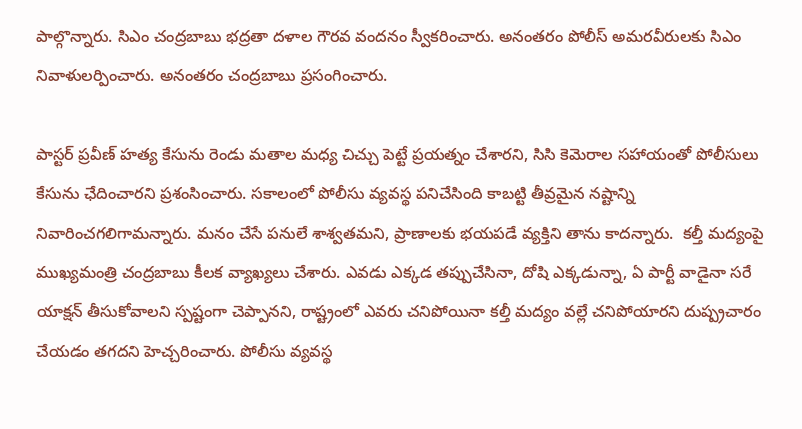పాల్గొన్నారు. సిఎం చంద్రబాబు భద్రతా దళాల గౌరవ వందనం స్వీకరించారు. అనంతరం పోలీస్ అమరవీరులకు సిఎం నివాళులర్పించారు. అనంతరం చంద్రబాబు ప్రసంగించారు.

పాస్టర్ ప్రవీణ్ హత్య కేసును రెండు మతాల మధ్య చిచ్చు పెట్టే ప్రయత్నం చేశారని, సిసి కెమెరాల సహాయంతో పోలీసులు కేసును ఛేదించారని ప్రశంసించారు. సకాలంలో పోలీసు వ్యవస్థ పనిచేసింది కాబట్టి తీవ్రమైన నష్టాన్ని నివారించగలిగామన్నారు. మనం చేసే పనులే శాశ్వతమని, ప్రాణాలకు భయపడే వ్యక్తిని తాను కాదన్నారు.  కల్తీ మద్యంపై ముఖ్యమంత్రి చంద్రబాబు కీలక వ్యాఖ్యలు చేశారు. ఎవడు ఎక్కడ తప్పుచేసినా, దోషి ఎక్కడున్నా, ఏ పార్టీ వాడైనా సరే యాక్షన్ తీసుకోవాలని స్పష్టంగా చెప్పానని, రాష్ట్రంలో ఎవరు చనిపోయినా కల్తీ మద్యం వల్లే చనిపోయారని దుష్ప్రచారం చేయడం తగదని హెచ్చరించారు. పోలీసు వ్యవస్థ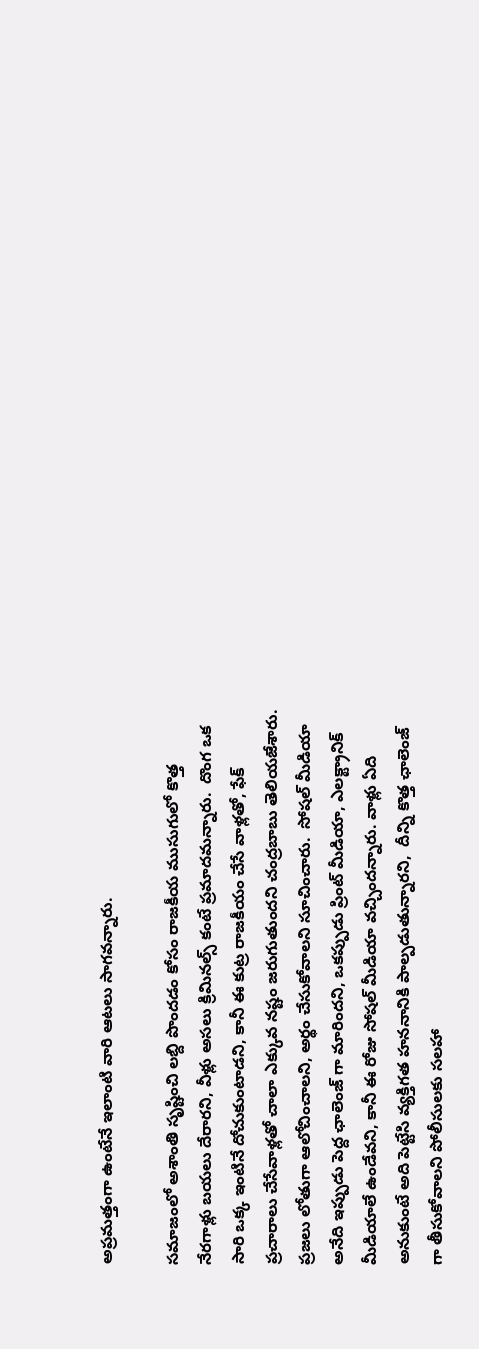అప్రమత్తంగా ఉంటేనే ఇలాంటి వారి ఆటలు సాగవన్నారు.

సమాజంలో అశాంతి సృష్టించి లబ్ది పొందడం కోసం రాజకీయ ముసుగులో కొత్త నేరగాళ్లు బయలు దేరారని, వీళ్లు అసలు క్రిమినల్స్ కంటే ప్రమాదమన్నారు.  దొంగ ఒక సారి ఒక్క ఇంటినే దోచుకుంటాడని, కానీ ఈ కుట్ర రాజకీయం చేసే వాళ్లతో, ఫేక్ ప్రచారాలు చేసేవాళ్లతో చాలా ఎక్కువ నష్టం జరుగుతుందని చంద్రబాబు తెలియజేశారు. ప్రజలు లోతుగా ఆలోచించాలని, అర్థం చేసుకోవాలని సూచించారు.  సోషల్ మీడియా అనేది ఇప్పుడు పెద్ద ఛాలెంజ్ గా మారిందని, ఒకప్పుడు ప్రింట్ మీడియా, ఎలక్ట్రానిక్ మీడియాలే ఉండేవని, కానీ ఈ రోజు సోషల్ మీడియా వచ్చిందన్నారు. వాళ్లు ఏది అనుకుంటే అది పెట్టేసి వ్యక్తిగత హననానికి పాల్పడుతున్నారని,  దీన్ని కొత్త ఛాలెంజ్ గా తీసుకోవాలని పోలీసులకు సలహా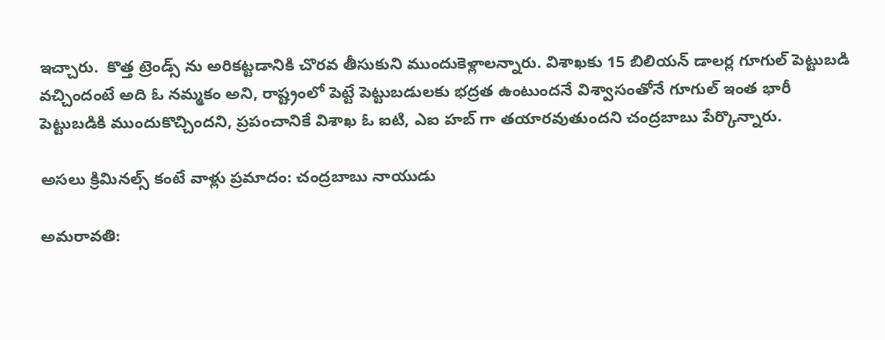ఇచ్చారు.  కొత్త ట్రెండ్స్ ను అరికట్టడానికి చొరవ తీసుకుని ముందుకెళ్లాలన్నారు. విశాఖకు 15 బిలియన్ డాలర్ల గూగుల్ పెట్టుబడి వచ్చిందంటే అది ఓ నమ్మకం అని, రాష్ట్రంలో పెట్టే పెట్టుబడులకు భద్రత ఉంటుందనే విశ్వాసంతోనే గూగుల్ ఇంత భారీ పెట్టుబడికి ముందుకొచ్చిందని, ప్రపంచానికే విశాఖ ఓ ఐటి, ఎఐ హబ్ గా తయారవుతుందని చంద్రబాబు పేర్కొన్నారు.

అసలు క్రిమినల్స్ కంటే వాళ్లు ప్రమాదం: చంద్రబాబు నాయుడు

అమరావతి: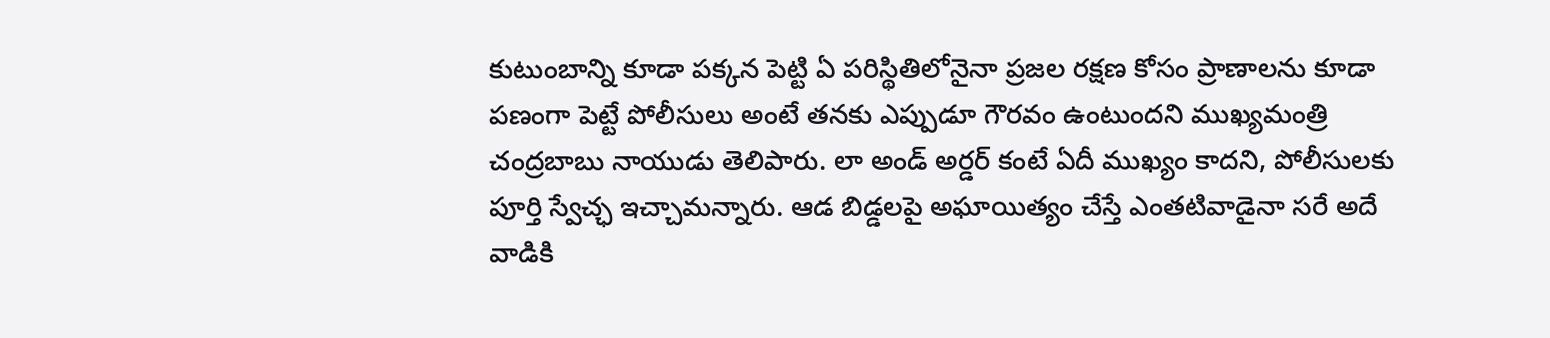కుటుంబాన్ని కూడా పక్కన పెట్టి ఏ పరిస్థితిలోనైనా ప్రజల రక్షణ కోసం ప్రాణాలను కూడా పణంగా పెట్టే పోలీసులు అంటే తనకు ఎప్పుడూ గౌరవం ఉంటుందని ముఖ్యమంత్రి చంద్రబాబు నాయుడు తెలిపారు. లా అండ్ అర్డర్ కంటే ఏదీ ముఖ్యం కాదని, పోలీసులకు పూర్తి స్వేచ్ఛ ఇచ్చామన్నారు. ఆడ బిడ్డలపై అఘాయిత్యం చేస్తే ఎంతటివాడైనా సరే అదే వాడికి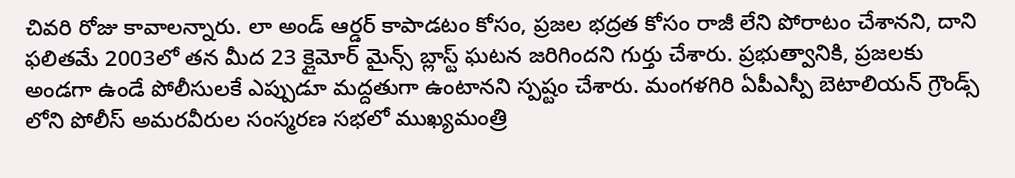చివరి రోజు కావాలన్నారు. లా అండ్ ఆర్డర్ కాపాడటం కోసం, ప్రజల భద్రత కోసం రాజీ లేని పోరాటం చేశానని, దాని ఫలితమే 2003లో తన మీద 23 క్లైమోర్ మైన్స్ బ్లాస్ట్ ఘటన జరిగిందని గుర్తు చేశారు. ప్రభుత్వానికి, ప్రజలకు అండగా ఉండే పోలీసులకే ఎప్పుడూ మద్దతుగా ఉంటానని స్పష్టం చేశారు. మంగళగిరి ఏపీఎస్పీ బెటాలియన్ గ్రౌండ్స్ లోని పోలీస్ అమరవీరుల సంస్మరణ సభలో ముఖ్యమంత్రి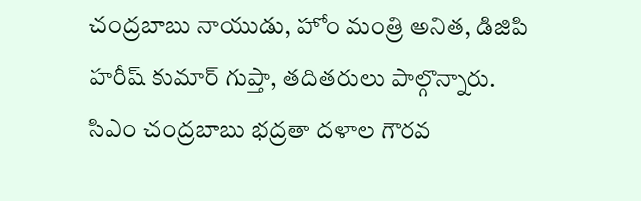చంద్రబాబు నాయుడు, హోం మంత్రి అనిత, డిజిపి హరీష్ కుమార్ గుప్తా, తదితరులు పాల్గొన్నారు. సిఎం చంద్రబాబు భద్రతా దళాల గౌరవ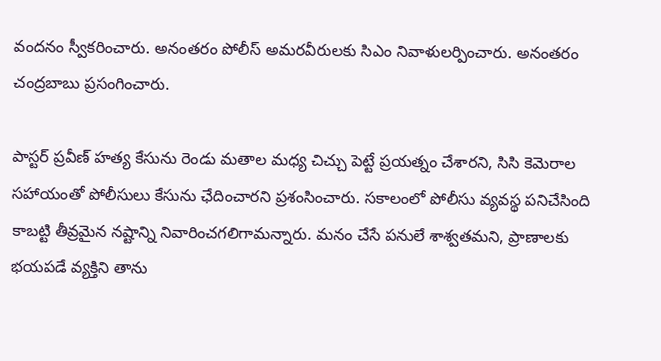వందనం స్వీకరించారు. అనంతరం పోలీస్ అమరవీరులకు సిఎం నివాళులర్పించారు. అనంతరం చంద్రబాబు ప్రసంగించారు.

పాస్టర్ ప్రవీణ్ హత్య కేసును రెండు మతాల మధ్య చిచ్చు పెట్టే ప్రయత్నం చేశారని, సిసి కెమెరాల సహాయంతో పోలీసులు కేసును ఛేదించారని ప్రశంసించారు. సకాలంలో పోలీసు వ్యవస్థ పనిచేసింది కాబట్టి తీవ్రమైన నష్టాన్ని నివారించగలిగామన్నారు. మనం చేసే పనులే శాశ్వతమని, ప్రాణాలకు భయపడే వ్యక్తిని తాను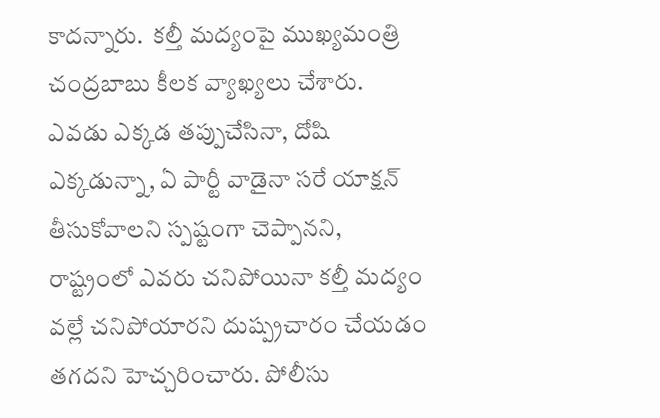కాదన్నారు.  కల్తీ మద్యంపై ముఖ్యమంత్రి చంద్రబాబు కీలక వ్యాఖ్యలు చేశారు. ఎవడు ఎక్కడ తప్పుచేసినా, దోషి ఎక్కడున్నా, ఏ పార్టీ వాడైనా సరే యాక్షన్ తీసుకోవాలని స్పష్టంగా చెప్పానని, రాష్ట్రంలో ఎవరు చనిపోయినా కల్తీ మద్యం వల్లే చనిపోయారని దుష్ప్రచారం చేయడం తగదని హెచ్చరించారు. పోలీసు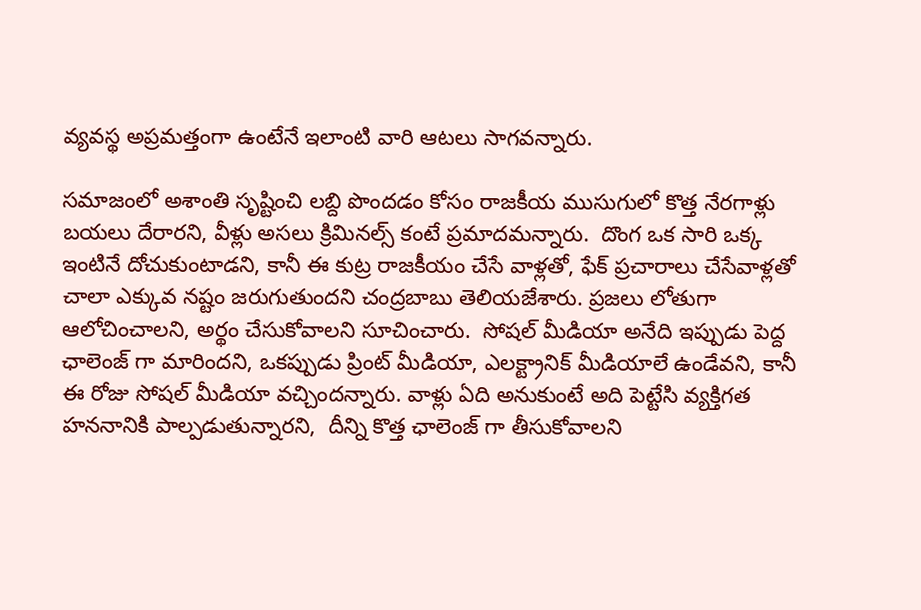వ్యవస్థ అప్రమత్తంగా ఉంటేనే ఇలాంటి వారి ఆటలు సాగవన్నారు.

సమాజంలో అశాంతి సృష్టించి లబ్ది పొందడం కోసం రాజకీయ ముసుగులో కొత్త నేరగాళ్లు బయలు దేరారని, వీళ్లు అసలు క్రిమినల్స్ కంటే ప్రమాదమన్నారు.  దొంగ ఒక సారి ఒక్క ఇంటినే దోచుకుంటాడని, కానీ ఈ కుట్ర రాజకీయం చేసే వాళ్లతో, ఫేక్ ప్రచారాలు చేసేవాళ్లతో చాలా ఎక్కువ నష్టం జరుగుతుందని చంద్రబాబు తెలియజేశారు. ప్రజలు లోతుగా ఆలోచించాలని, అర్థం చేసుకోవాలని సూచించారు.  సోషల్ మీడియా అనేది ఇప్పుడు పెద్ద ఛాలెంజ్ గా మారిందని, ఒకప్పుడు ప్రింట్ మీడియా, ఎలక్ట్రానిక్ మీడియాలే ఉండేవని, కానీ ఈ రోజు సోషల్ మీడియా వచ్చిందన్నారు. వాళ్లు ఏది అనుకుంటే అది పెట్టేసి వ్యక్తిగత హననానికి పాల్పడుతున్నారని,  దీన్ని కొత్త ఛాలెంజ్ గా తీసుకోవాలని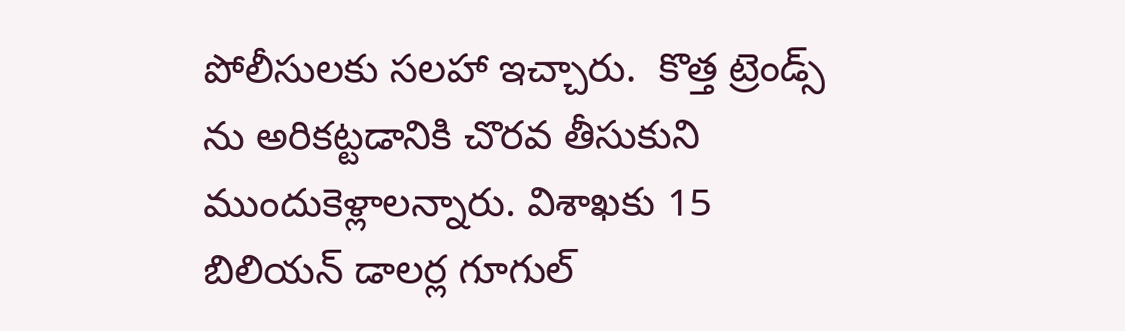పోలీసులకు సలహా ఇచ్చారు.  కొత్త ట్రెండ్స్ ను అరికట్టడానికి చొరవ తీసుకుని ముందుకెళ్లాలన్నారు. విశాఖకు 15 బిలియన్ డాలర్ల గూగుల్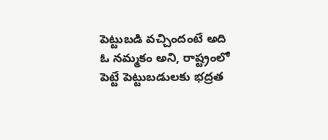పెట్టుబడి వచ్చిందంటే అది ఓ నమ్మకం అని, రాష్ట్రంలో పెట్టే పెట్టుబడులకు భద్రత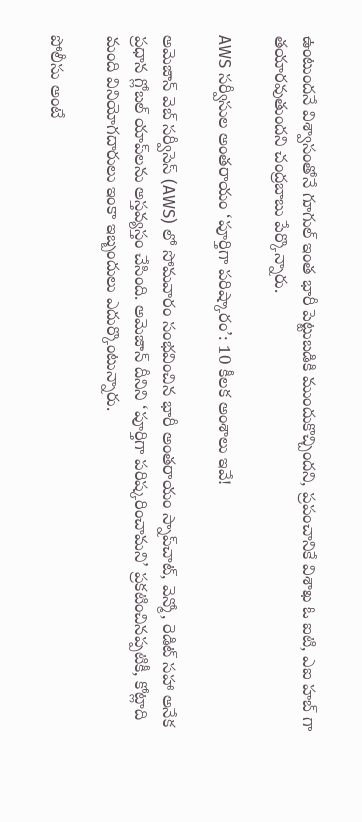ఉంటుందనే విశ్వాసంతోనే గూగుల్ ఇంత భారీ పెట్టుబడికి ముందుకొచ్చిందని, ప్రపంచానికే విశాఖ ఓ ఐటి, ఎఐ హబ్ గా తయారవుతుందని చంద్రబాబు పేర్కొన్నారు.

AWS సర్వీసుల అంతరాయం ‘పూర్తిగా పరిష్కారం’: 10 కీలక అంశాలు ఇవే!

అమెజాన్ వెబ్ సర్వీసెస్ (AWS) లో సోమవారం సంభవించిన భారీ అంతరాయం స్నాప్‌చాట్, వెన్మో, రెడిట్ సహా అనేక ప్రధాన గ్లోబల్ యాప్‌లను అస్తవ్యస్తం చేసింది. అమెజాన్ దీనిని ‘పూర్తిగా పరిష్కరించామని’ ప్రకటించినప్పటికీ, కోట్లాది మంది వినియోగదారులు ఇంకా ఇబ్బందులు ఎదుర్కొంటున్నారు.

పోలీసు అంటే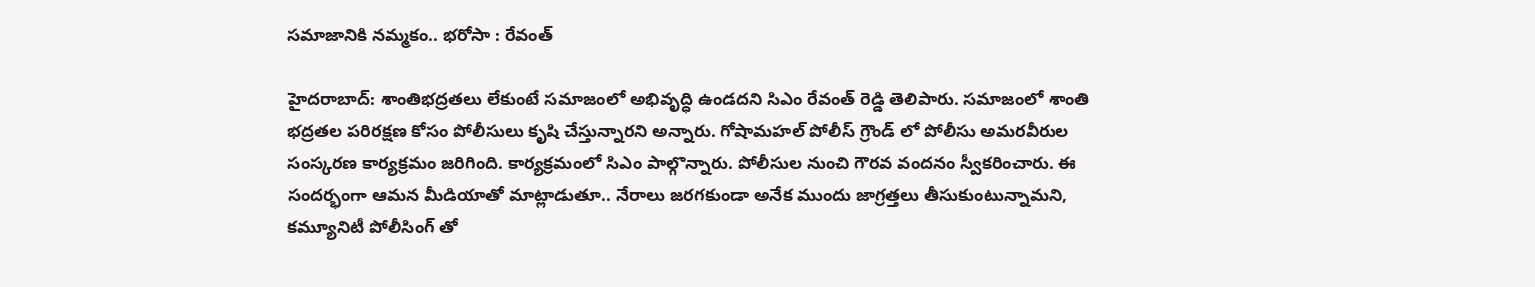సమాజానికి నమ్మకం.. భరోసా : రేవంత్

హైదరాబాద్: శాంతిభద్రతలు లేకుంటే సమాజంలో అభివృద్ధి ఉండదని సిఎం రేవంత్ రెడ్డి తెలిపారు. సమాజంలో శాంతి భద్రతల పరిరక్షణ కోసం పోలీసులు కృషి చేస్తున్నారని అన్నారు. గోషామహల్ పోలీస్ గ్రౌండ్ లో పోలీసు అమరవీరుల సంస్కరణ కార్యక్రమం జరిగింది. కార్యక్రమంలో సిఎం పాల్గొన్నారు. పోలీసుల నుంచి గౌరవ వందనం స్వీకరించారు. ఈ సందర్భంగా ఆమన మీడియాతో మాట్లాడుతూ.. నేరాలు జరగకుండా అనేక ముందు జాగ్రత్తలు తీసుకుంటున్నామని, కమ్యూనిటీ పోలీసింగ్ తో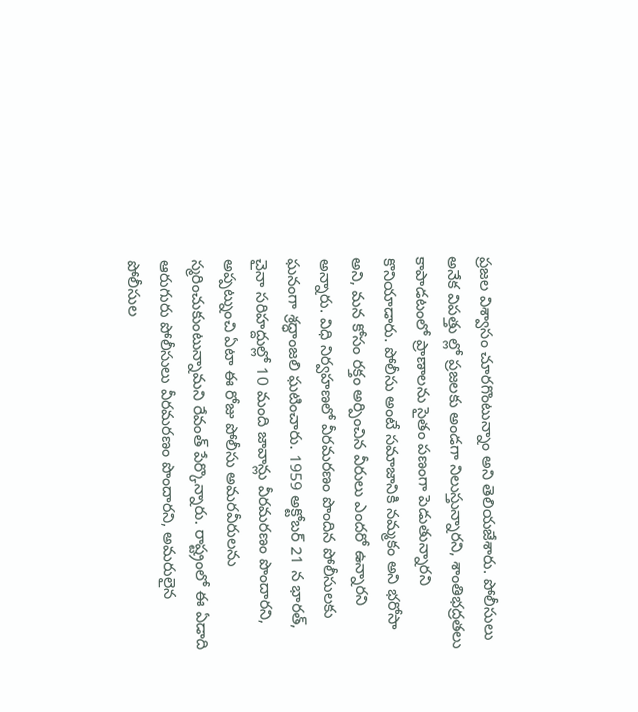ప్రజల విశ్వాసం చూరగొంటున్నాం అని తెలియజేశారు. పోలీసులు అనేక విపత్తు ల్లో ప్రజలకు అండగా నిలుస్తున్నారని, శాంతిభద్రతలు కాపాడటంలో ప్రాణాలను సైతం పణంగా పెడుతున్నారని కొనియాడారు. పోలీసు అంటే సమాజానికి నమ్మకం అని భరోసా అని, మన కోసం రక్తం అర్పించిన వీరులు ఎందరో ఉన్నారని అన్నారు. విధి నిర్వహణలో వీరమరణం పొందిన పోలీసులకు ఘనంగా శ్రద్ధాంజలి ఘటించారు. 1959 అక్టోబర్ 21 న భారత్, చైనా సరిహద్దుల్లో 10 మంది జావాన్లు వీరమరణం పొందారని, అప్పట్నుంచి ఏటా ఈ రోజు పోలీసు అమరవీరులను స్మరించుకుంటున్నామని రేవంత్ పేర్కొన్నారు. రాష్ట్రంలో ఈ ఏడాది ఆరుగురు పోలీసులు వీరమరణం పొందారని, అమరులైన పోలీసుల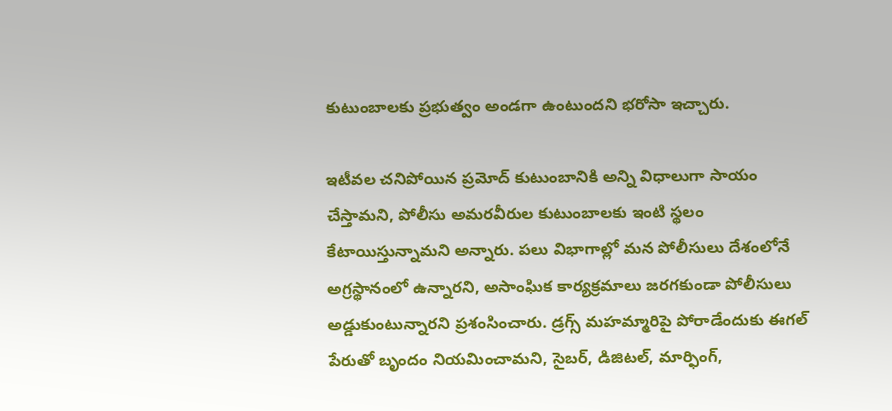కుటుంబాలకు ప్రభుత్వం అండగా ఉంటుందని భరోసా ఇచ్చారు.

ఇటీవల చనిపోయిన ప్రమోద్ కుటుంబానికి అన్ని విధాలుగా సాయం చేస్తామని, పోలీసు అమరవీరుల కుటుంబాలకు ఇంటి స్థలం కేటాయిస్తున్నామని అన్నారు. పలు విభాగాల్లో మన పోలీసులు దేశంలోనే అగ్రస్థానంలో ఉన్నారని, అసాంఘిక కార్యక్రమాలు జరగకుండా పోలీసులు అడ్డుకుంటున్నారని ప్రశంసించారు. డ్రగ్స్ మహమ్మారిపై పోరాడేందుకు ఈగల్ పేరుతో బృందం నియమించామని, సైబర్, డిజిటల్, మార్ఫింగ్,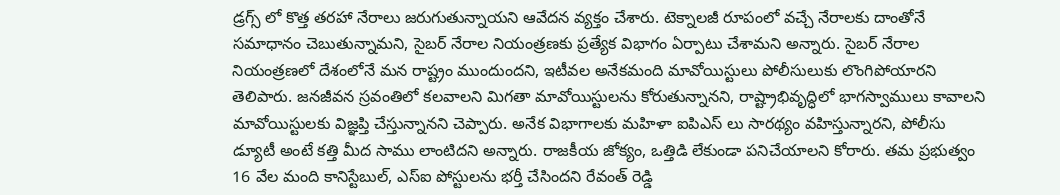డ్రగ్స్ లో కొత్త తరహా నేరాలు జరుగుతున్నాయని ఆవేదన వ్యక్తం చేశారు. టెక్నాలజీ రూపంలో వచ్చే నేరాలకు దాంతోనే సమాధానం చెబుతున్నామని, సైబర్ నేరాల నియంత్రణకు ప్రత్యేక విభాగం ఏర్పాటు చేశామని అన్నారు. సైబర్ నేరాల నియంత్రణలో దేశంలోనే మన రాష్ట్రం ముందుందని, ఇటీవల అనేకమంది మావోయిస్టులు పోలీసులుకు లొంగిపోయారని తెలిపారు. జనజీవన స్రవంతిలో కలవాలని మిగతా మావోయిస్టులను కోరుతున్నానని, రాష్ట్రాభివృద్ధిలో భాగస్వాములు కావాలని మావోయిస్టులకు విజ్ఞప్తి చేస్తున్నానని చెప్పారు. అనేక విభాగాలకు మహిళా ఐపిఎస్ లు సారథ్యం వహిస్తున్నారని, పోలీసు డ్యూటీ అంటే కత్తి మీద సాము లాంటిదని అన్నారు. రాజకీయ జోక్యం, ఒత్తిడి లేకుండా పనిచేయాలని కోరారు. తమ ప్రభుత్వం 16 వేల మంది కానిస్టేబుల్, ఎస్ఐ పోస్టులను భర్తీ చేసిందని రేవంత్ రెడ్డి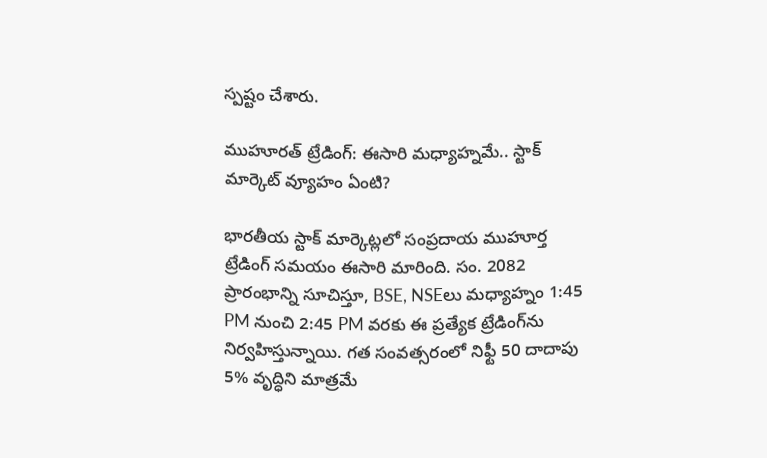స్పష్టం చేశారు.

ముహూరత్ ట్రేడింగ్: ఈసారి మధ్యాహ్నమే.. స్టాక్ మార్కెట్ వ్యూహం ఏంటి?

భారతీయ స్టాక్ మార్కెట్లలో సంప్రదాయ ముహూర్త ట్రేడింగ్ సమయం ఈసారి మారింది. సం. 2082 ప్రారంభాన్ని సూచిస్తూ, BSE, NSEలు మధ్యాహ్నం 1:45 PM నుంచి 2:45 PM వరకు ఈ ప్రత్యేక ట్రేడింగ్‌ను నిర్వహిస్తున్నాయి. గత సంవత్సరంలో నిఫ్టీ 50 దాదాపు 5% వృద్ధిని మాత్రమే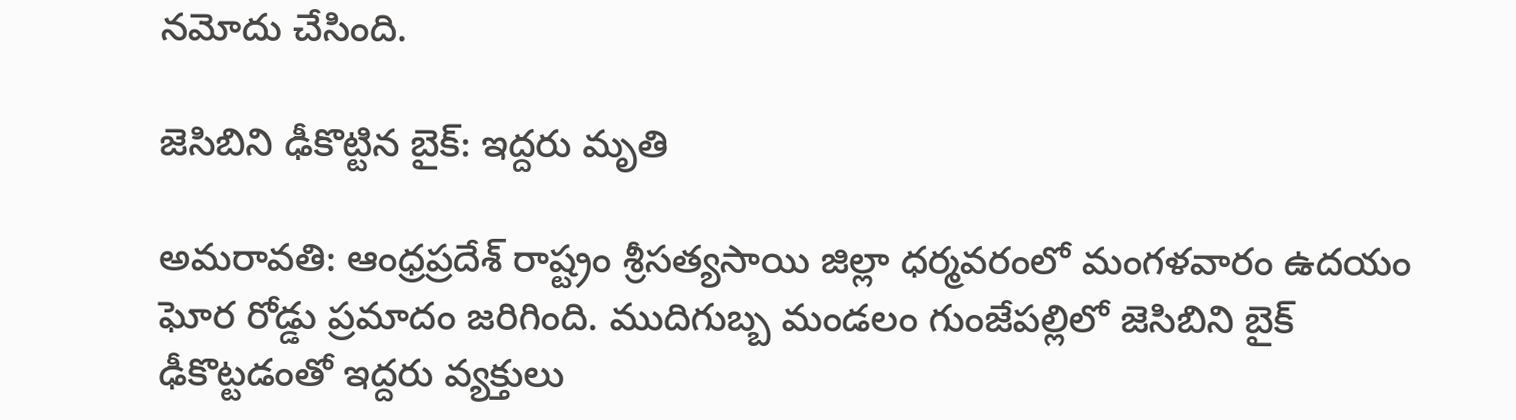నమోదు చేసింది.

జెసిబిని ఢీకొట్టిన బైక్: ఇద్దరు మృతి

అమరావతి: ఆంధ్రప్రదేశ్ రాష్ట్రం శ్రీసత్యసాయి జిల్లా ధర్మవరంలో మంగళవారం ఉదయం ఘోర రోడ్డు ప్రమాదం జరిగింది. ముదిగుబ్బ మండలం గుంజేపల్లిలో జెసిబిని బైక్ ఢీకొట్టడంతో ఇద్దరు వ్యక్తులు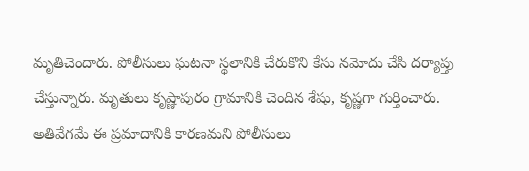మృతిచెందారు. పోలీసులు ఘటనా స్థలానికి చేరుకొని కేసు నమోదు చేసి దర్యాప్తు చేస్తున్నారు. మృతులు కృష్ణాపురం గ్రామానికి చెందిన శేషు, కృష్ణగా గుర్తించారు. అతివేగమే ఈ ప్రమాదానికి కారణమని పోలీసులు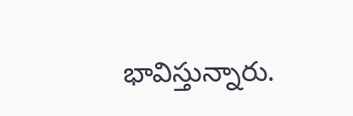భావిస్తున్నారు.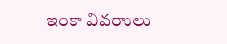ఇంకా వివరాులు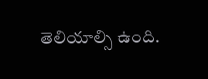తెలియాల్సి ఉంది.